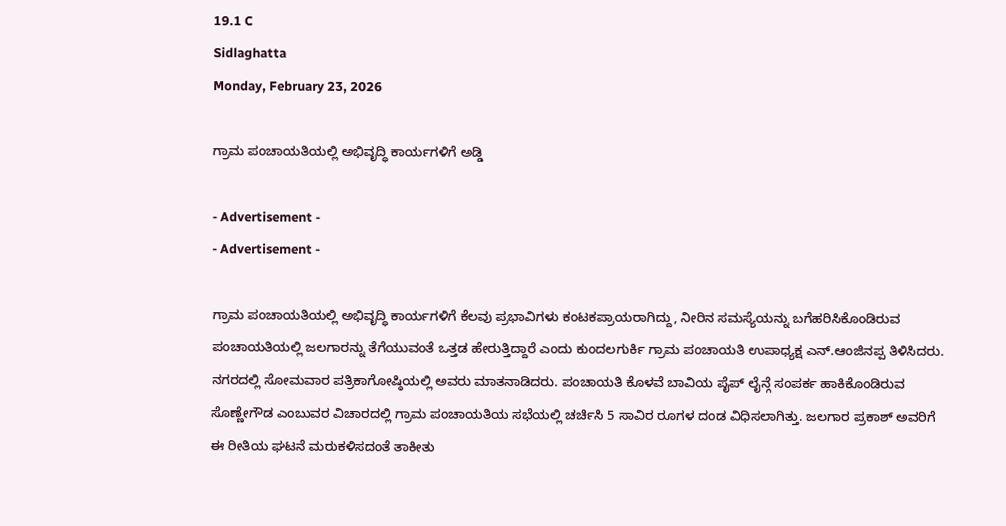19.1 C
Sidlaghatta
Monday, February 23, 2026

ಗ್ರಾಮ ಪಂಚಾಯತಿಯಲ್ಲಿ ಅಭಿವೃದ್ಧಿ ಕಾರ್ಯಗಳಿಗೆ ಅಡ್ಡಿ

- Advertisement -
- Advertisement -

ಗ್ರಾಮ ಪಂಚಾಯತಿಯಲ್ಲಿ ಅಭಿವೃದ್ಧಿ ಕಾರ್ಯಗಳಿಗೆ ಕೆಲವು ಪ್ರಭಾವಿಗಳು ಕಂಟಕಪ್ರಾಯರಾಗಿದ್ದು, ನೀರಿನ ಸಮಸ್ಯೆಯನ್ನು ಬಗೆಹರಿಸಿಕೊಂಡಿರುವ ಪಂಚಾಯತಿಯಲ್ಲಿ ಜಲಗಾರನ್ನು ತೆಗೆಯುವಂತೆ ಒತ್ತಡ ಹೇರುತ್ತಿದ್ದಾರೆ ಎಂದು ಕುಂದಲಗುರ್ಕಿ ಗ್ರಾಮ ಪಂಚಾಯತಿ ಉಪಾಧ್ಯಕ್ಷ ಎನ್.ಆಂಜಿನಪ್ಪ ತಿಳಿಸಿದರು.
ನಗರದಲ್ಲಿ ಸೋಮವಾರ ಪತ್ರಿಕಾಗೋಷ್ಠಿಯಲ್ಲಿ ಅವರು ಮಾತನಾಡಿದರು. ಪಂಚಾಯತಿ ಕೊಳವೆ ಬಾವಿಯ ಪೈಪ್ ಲೈನ್ಗೆ ಸಂಪರ್ಕ ಹಾಕಿಕೊಂಡಿರುವ ಸೊಣ್ಣೇಗೌಡ ಎಂಬುವರ ವಿಚಾರದಲ್ಲಿ ಗ್ರಾಮ ಪಂಚಾಯತಿಯ ಸಭೆಯಲ್ಲಿ ಚರ್ಚಿಸಿ 5 ಸಾವಿರ ರೂಗಳ ದಂಡ ವಿಧಿಸಲಾಗಿತ್ತು. ಜಲಗಾರ ಪ್ರಕಾಶ್ ಅವರಿಗೆ ಈ ರೀತಿಯ ಘಟನೆ ಮರುಕಳಿಸದಂತೆ ತಾಕೀತು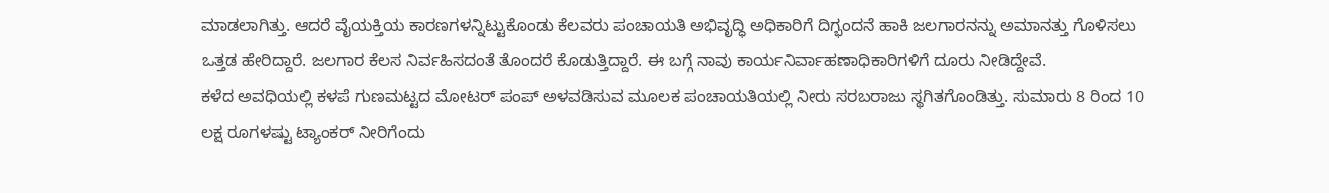ಮಾಡಲಾಗಿತ್ತು. ಆದರೆ ವೈಯಕ್ತಿಯ ಕಾರಣಗಳನ್ನಿಟ್ಟುಕೊಂಡು ಕೆಲವರು ಪಂಚಾಯತಿ ಅಭಿವೃದ್ಧಿ ಅಧಿಕಾರಿಗೆ ದಿಗ್ಭಂದನೆ ಹಾಕಿ ಜಲಗಾರನನ್ನು ಅಮಾನತ್ತು ಗೊಳಿಸಲು ಒತ್ತಡ ಹೇರಿದ್ದಾರೆ. ಜಲಗಾರ ಕೆಲಸ ನಿರ್ವಹಿಸದಂತೆ ತೊಂದರೆ ಕೊಡುತ್ತಿದ್ದಾರೆ. ಈ ಬಗ್ಗೆ ನಾವು ಕಾರ್ಯನಿರ್ವಾಹಣಾಧಿಕಾರಿಗಳಿಗೆ ದೂರು ನೀಡಿದ್ದೇವೆ.
ಕಳೆದ ಅವಧಿಯಲ್ಲಿ ಕಳಪೆ ಗುಣಮಟ್ಟದ ಮೋಟರ್ ಪಂಪ್ ಅಳವಡಿಸುವ ಮೂಲಕ ಪಂಚಾಯತಿಯಲ್ಲಿ ನೀರು ಸರಬರಾಜು ಸ್ಥಗಿತಗೊಂಡಿತ್ತು. ಸುಮಾರು 8 ರಿಂದ 10 ಲಕ್ಷ ರೂಗಳಷ್ಟು ಟ್ಯಾಂಕರ್ ನೀರಿಗೆಂದು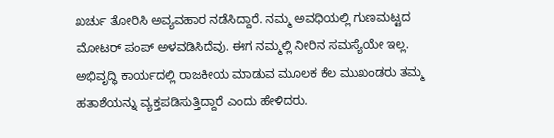ಖರ್ಚು ತೋರಿಸಿ ಅವ್ಯವಹಾರ ನಡೆಸಿದ್ದಾರೆ. ನಮ್ಮ ಅವಧಿಯಲ್ಲಿ ಗುಣಮಟ್ಟದ ಮೋಟರ್ ಪಂಪ್ ಅಳವಡಿಸಿದೆವು. ಈಗ ನಮ್ಮಲ್ಲಿ ನೀರಿನ ಸಮಸ್ಯೆಯೇ ಇಲ್ಲ. ಅಭಿವೃದ್ಧಿ ಕಾರ್ಯದಲ್ಲಿ ರಾಜಕೀಯ ಮಾಡುವ ಮೂಲಕ ಕೆಲ ಮುಖಂಡರು ತಮ್ಮ ಹತಾಶೆಯನ್ನು ವ್ಯಕ್ತಪಡಿಸುತ್ತಿದ್ದಾರೆ ಎಂದು ಹೇಳಿದರು.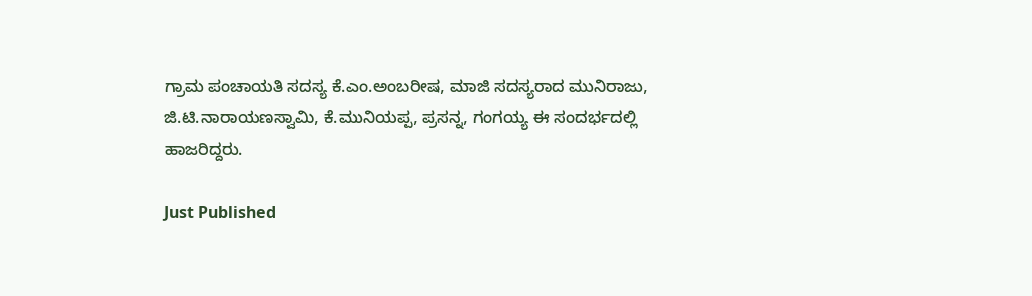ಗ್ರಾಮ ಪಂಚಾಯತಿ ಸದಸ್ಯ ಕೆ.ಎಂ.ಅಂಬರೀಷ, ಮಾಜಿ ಸದಸ್ಯರಾದ ಮುನಿರಾಜು, ಜಿ.ಟಿ.ನಾರಾಯಣಸ್ವಾಮಿ, ಕೆ.ಮುನಿಯಪ್ಪ, ಪ್ರಸನ್ನ, ಗಂಗಯ್ಯ ಈ ಸಂದರ್ಭದಲ್ಲಿ ಹಾಜರಿದ್ದರು.

Just Published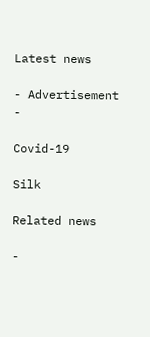Latest news

- Advertisement -

Covid-19

Silk

Related news

-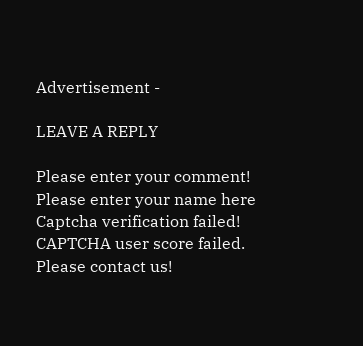Advertisement -

LEAVE A REPLY

Please enter your comment!
Please enter your name here
Captcha verification failed!
CAPTCHA user score failed. Please contact us!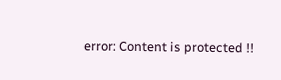error: Content is protected !!